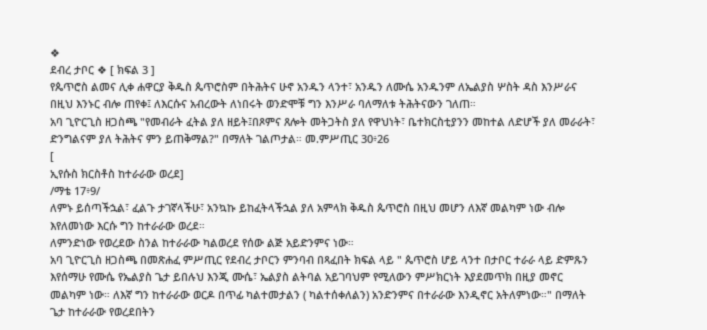❖
ደብረ ታቦር ❖ [ ክፍል 3 ]
የጴጥሮስ ልመና ሊቀ ሐዋርያ ቅዱስ ጴጥሮስም በትሕትና ሁኖ አንዱን ላንተ፣ አንዱን ለሙሴ አንዱንም ለኤልያስ ሦስት ዳስ እንሥራና በዚህ እንኑር ብሎ ጠየቀ፤ ለእርሱና አብረውት ለነበሩት ወንድሞቹ ግን እንሥራ ባለማለቱ ትሕትናውን ገለጠ።
አባ ጊዮርጊስ ዘጋስጫ "የመብራት ፈትል ያለ ዘይት፤በጾምና ጸሎት መትጋትስ ያለ የዋህነት፣ ቤተክርስቲያንን መከተል ለድሆች ያለ መራራት፣ ድንግልናም ያለ ትሕትና ምን ይጠቅማል?" በማለት ገልጦታል። መ.ምሥጢር 30፥26
[
ኢየሱስ ክርስቶስ ከተራራው ወረደ]
/ማቴ 17፥9/
ለምኑ ይሰጣችኋል፣ ፈልጉ ታገኛላችሁ፣ አንኳኩ ይከፈትላችኋል ያለ አምላክ ቅዱስ ጴጥሮስ በዚህ መሆን ለእኛ መልካም ነው ብሎ እየለመነው እርሱ ግን ከተራራው ወረደ።
ለምንድነው የወረደው ስንል ከተራራው ካልወረደ የሰው ልጅ አይድንምና ነው።
አባ ጊዮርጊስ ዘጋስጫ በመጽሐፈ ምሥጢር የደብረ ታቦርን ምንባብ በጻፈበት ክፍል ላይ " ጴጥሮስ ሆይ ላንተ በታቦር ተራራ ላይ ድምጹን እየሰማሁ የሙሴ የኤልያስ ጌታ ይበሉህ እንጂ ሙሴ፣ ኤልያስ ልትባል አይገባህም የሚለውን ምሥክርነት እያደመጥክ በዚያ መኖር መልካም ነው። ለእኛ ግን ከተራራው ወርዶ በጥፊ ካልተመታልን ( ካልተሰቀለልን) አንድንምና በተራራው እንዲኖር አትለምነው።" በማለት ጌታ ከተራራው የወረደበትን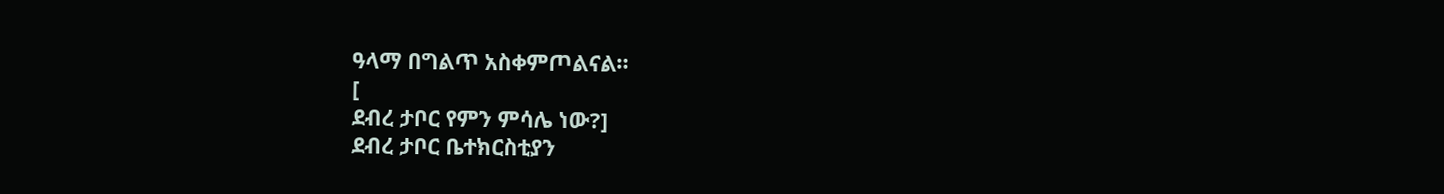ዓላማ በግልጥ አስቀምጦልናል።
[
ደብረ ታቦር የምን ምሳሌ ነው?]
ደብረ ታቦር ቤተክርስቲያን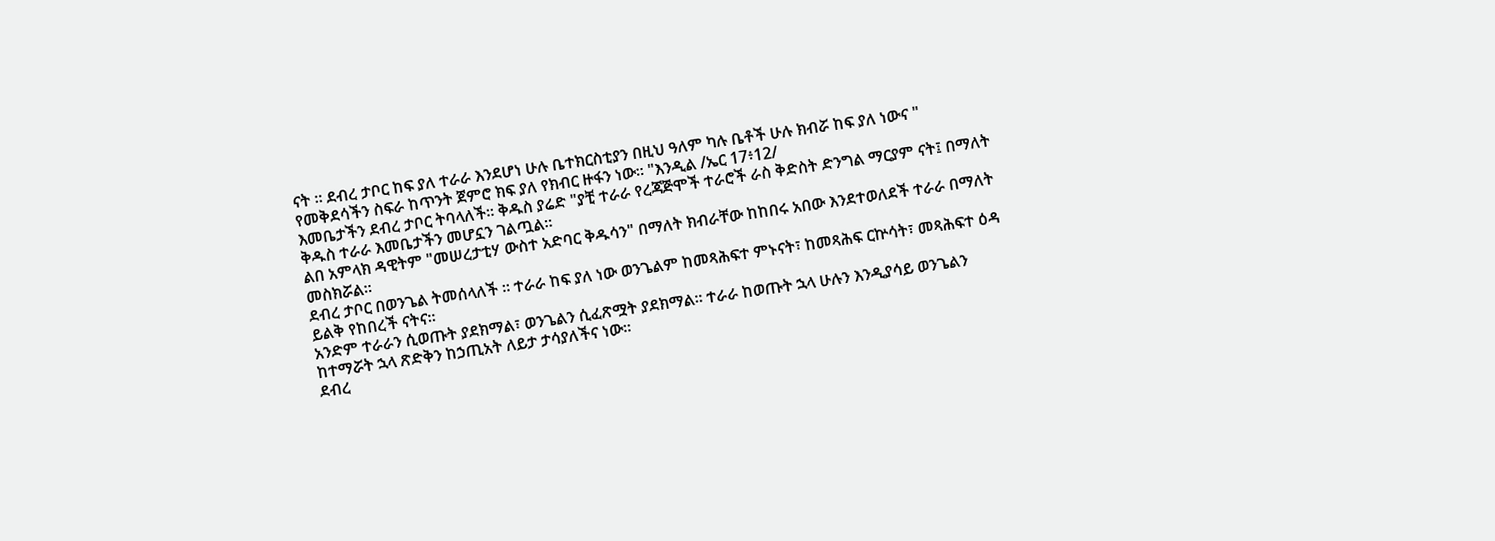ናት ። ደብረ ታቦር ከፍ ያለ ተራራ እንደሆነ ሁሉ ቤተክርስቲያን በዚህ ዓለም ካሉ ቤቶች ሁሉ ክብሯ ከፍ ያለ ነውና " የመቅደሳችን ስፍራ ከጥንት ጀምሮ ክፍ ያለ የክብር ዙፋን ነው። "እንዲል /ኤር 17፥12/
እመቤታችን ደብረ ታቦር ትባላለች። ቅዱስ ያሬድ "ያቺ ተራራ የረጃጅሞች ተራሮች ራስ ቅድስት ድንግል ማርያም ናት፤ በማለት ቅዱስ ተራራ እመቤታችን መሆኗን ገልጧል።
ልበ አምላክ ዳዊትም "መሠረታቲሃ ውስተ አድባር ቅዱሳን" በማለት ክብራቸው ከከበሩ አበው እንደተወለደች ተራራ በማለት መስክሯል።
ደብረ ታቦር በወንጌል ትመሰላለች ። ተራራ ከፍ ያለ ነው ወንጌልም ከመጻሕፍተ ምኑናት፣ ከመጻሕፍ ርኵሳት፣ መጻሕፍተ ዕዳ ይልቅ የከበረች ናትና።
አንድም ተራራን ሲወጡት ያደክማል፣ ወንጌልን ሲፈጽሟት ያደክማል። ተራራ ከወጡት ኋላ ሁሉን እንዲያሳይ ወንጌልን ከተማሯት ኋላ ጽድቅን ከኃጢአት ለይታ ታሳያለችና ነው።
ደብረ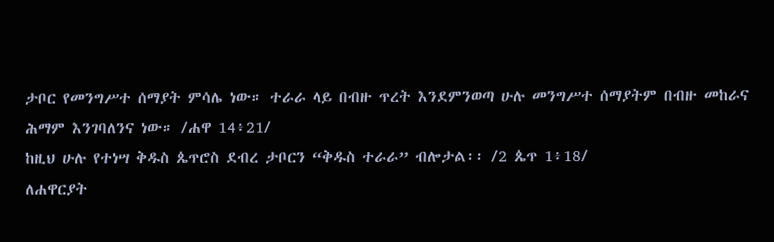ታቦር የመንግሥተ ሰማያት ምሳሌ ነው። ተራራ ላይ በብዙ ጥረት እንደምንወጣ ሁሉ መንግሥተ ሰማያትም በብዙ መከራና ሕማም እንገባለንና ነው። /ሐዋ 14፥21/
ከዚህ ሁሉ የተነሣ ቅዱስ ጴጥሮስ ደብረ ታቦርን “ቅዱስ ተራራ” ብሎታል፡፡ /2 ጴጥ 1፥18/
ለሐዋርያት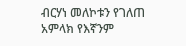ብርሃነ መለኮቱን የገለጠ አምላክ የእኛንም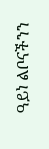ዓይነ ልቦናችንን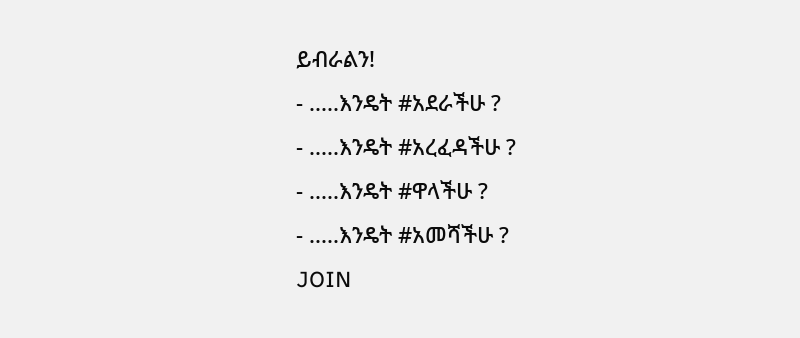ይብራልን!
- .....እንዴት #አደራችሁ ?
- .....እንዴት #አረፈዳችሁ ?
- .....እንዴት #ዋላችሁ ?
- .....እንዴት #አመሻችሁ ?
JOIN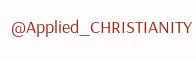@Applied_CHRISTIANITY